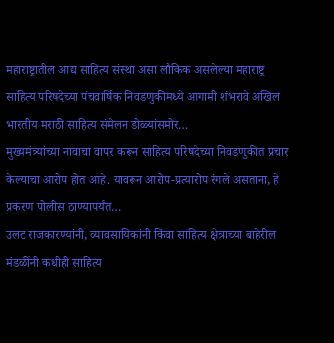महाराष्ट्रातील आद्य साहित्य संस्था असा लौकिक असलेल्या महाराष्ट्र साहित्य परिषदेच्या पंचवार्षिक निवडणुकीमध्ये आगामी शंभरावे अखिल भारतीय मराठी साहित्य संमेलन डोळ्यांसमोर…
मुख्यमंत्र्यांच्या नावाचा वापर करून साहित्य परिषदेच्या निवडणुकीत प्रचार केल्याचा आरोप होत आहे. यावरून आरोप-प्रत्यारोप रंगले असताना, हे प्रकरण पोलीस ठाण्यापर्यंत…
उलट राजकारण्यांनी, व्यावसायिकांनी किंवा साहित्य क्षेत्राच्या बाहेरील मंडळींनी कधीही साहित्य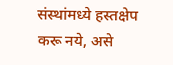संस्थांमध्ये हस्तक्षेप करू नये, असे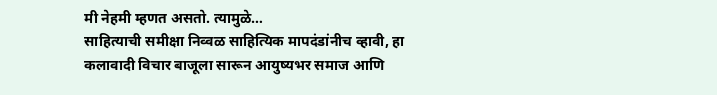मी नेहमी म्हणत असतो. त्यामुळे…
साहित्याची समीक्षा निव्वळ साहित्यिक मापदंडांनीच व्हावी, हा कलावादी विचार बाजूला सारून आयुष्यभर समाज आणि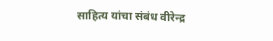साहित्य यांचा संबंध वीरेन्द्र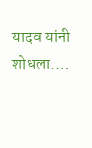यादव यांनी शोधला.…